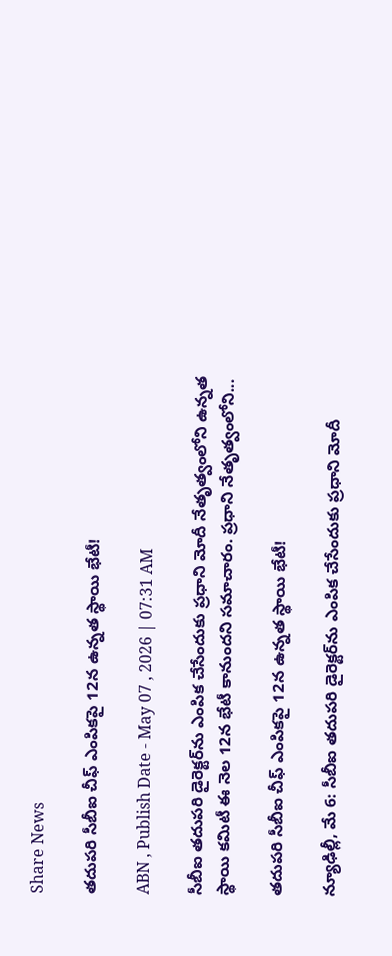Share News

తదుపరి సీబీఐ చీఫ్‌ ఎంపికపై 12న ఉన్నత స్థాయి భేటీ!

ABN , Publish Date - May 07 , 2026 | 07:31 AM

సీబీఐ తదుపరి డైరెక్టర్‌ను ఎంపిక చేసేందుకు ప్రధాని మోదీ నేతృత్వంలోని ఉన్నత స్థాయి కమిటీ ఈ నెల 12న భేటీ కానుందని సమాచారం. ప్రధాని నేతృత్వంలోని...

తదుపరి సీబీఐ చీఫ్‌ ఎంపికపై 12న ఉన్నత స్థాయి భేటీ!

న్యూఢిల్లీ, మే 6: సీబీఐ తదుపరి డైరెక్టర్‌ను ఎంపిక చేసేందుకు ప్రధాని మోదీ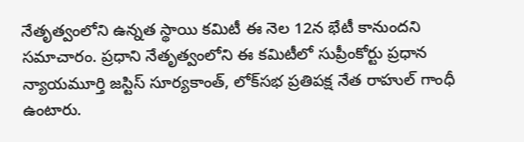నేతృత్వంలోని ఉన్నత స్థాయి కమిటీ ఈ నెల 12న భేటీ కానుందని సమాచారం. ప్రధాని నేతృత్వంలోని ఈ కమిటీలో సుప్రీంకోర్టు ప్రధాన న్యాయమూర్తి జస్టిస్‌ సూర్యకాంత్‌, లోక్‌సభ ప్రతిపక్ష నేత రాహుల్‌ గాంధీ ఉంటారు.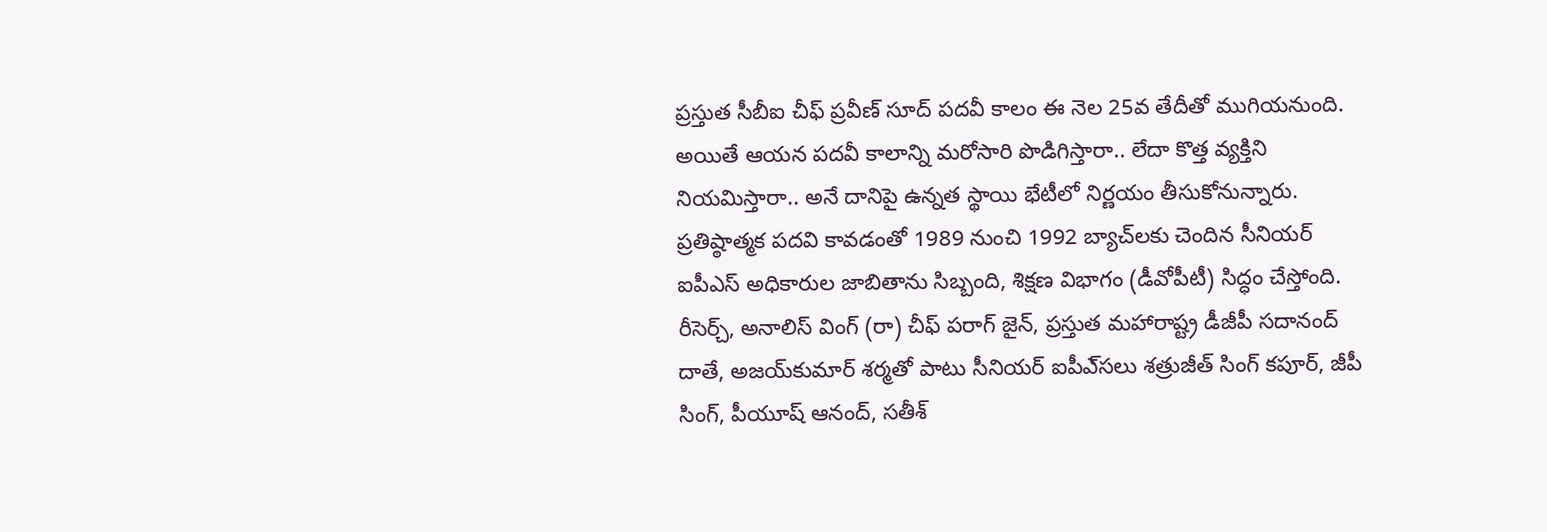ప్రస్తుత సీబీఐ చీఫ్‌ ప్రవీణ్‌ సూద్‌ పదవీ కాలం ఈ నెల 25వ తేదీతో ముగియనుంది. అయితే ఆయన పదవీ కాలాన్ని మరోసారి పొడిగిస్తారా.. లేదా కొత్త వ్యక్తిని నియమిస్తారా.. అనే దానిపై ఉన్నత స్థాయి భేటీలో నిర్ణయం తీసుకోనున్నారు. ప్రతిష్ఠాత్మక పదవి కావడంతో 1989 నుంచి 1992 బ్యాచ్‌లకు చెందిన సీనియర్‌ ఐపీఎస్‌ అధికారుల జాబితాను సిబ్బంది, శిక్షణ విభాగం (డీవోపీటీ) సిద్ధం చేస్తోంది. రీసెర్చ్‌, అనాలిస్‌ వింగ్‌ (రా) చీఫ్‌ పరాగ్‌ జైన్‌, ప్రస్తుత మహారాష్ట్ర డీజీపీ సదానంద్‌ దాతే, అజయ్‌కుమార్‌ శర్మతో పాటు సీనియర్‌ ఐపీఎ్‌సలు శత్రుజీత్‌ సింగ్‌ కపూర్‌, జీపీ సింగ్‌, పీయూష్‌ ఆనంద్‌, సతీశ్‌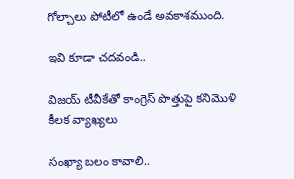గోల్చాలు పోటీలో ఉండే అవకాశముంది.

ఇవి కూడా చదవండి..

విజయ్ టీవీకేతో కాంగ్రెస్ పొత్తుపై కనిమొళి కీలక వ్యాఖ్యలు

సంఖ్యా బలం కావాలి..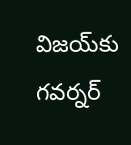విజయ్‌కు గవర్నర్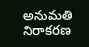అనుమతి నిరాకరణ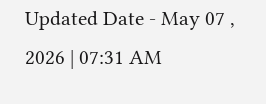Updated Date - May 07 , 2026 | 07:31 AM